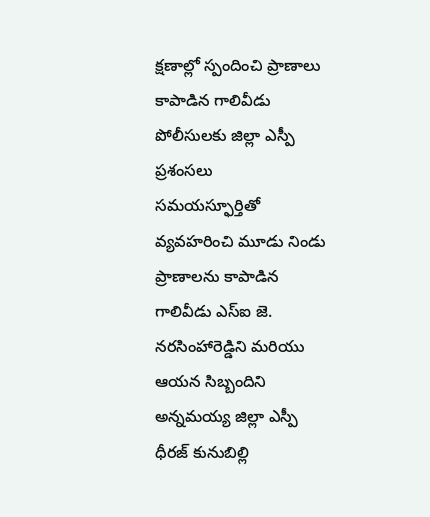క్షణాల్లో స్పందించి ప్రాణాలు కాపాడిన గాలివీడు పోలీసులకు జిల్లా ఎస్పీ ప్రశంసలు
సమయస్ఫూర్తితో వ్యవహరించి మూడు నిండు ప్రాణాలను కాపాడిన గాలివీడు ఎస్ఐ జె. నరసింహారెడ్డిని మరియు ఆయన సిబ్బందిని అన్నమయ్య జిల్లా ఎస్పీ ధీరజ్ కునుబిల్లి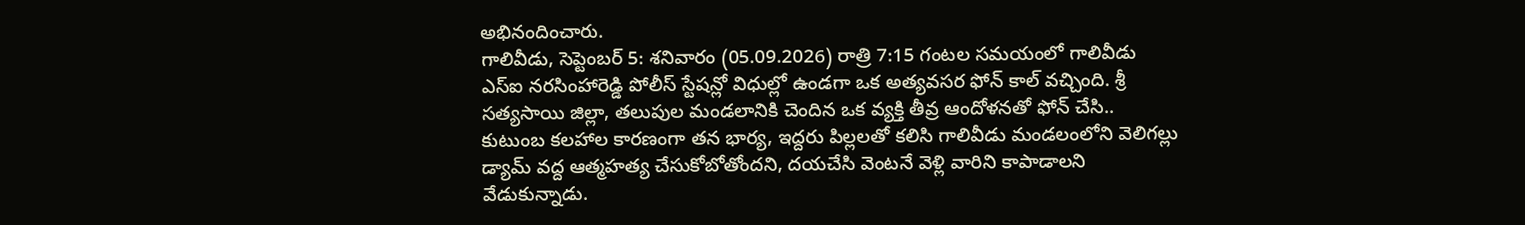అభినందించారు.
గాలివీడు, సెప్టెంబర్ 5: శనివారం (05.09.2026) రాత్రి 7:15 గంటల సమయంలో గాలివీడు ఎస్ఐ నరసింహారెడ్డి పోలీస్ స్టేషన్లో విధుల్లో ఉండగా ఒక అత్యవసర ఫోన్ కాల్ వచ్చింది. శ్రీ సత్యసాయి జిల్లా, తలుపుల మండలానికి చెందిన ఒక వ్యక్తి తీవ్ర ఆందోళనతో ఫోన్ చేసి.. కుటుంబ కలహాల కారణంగా తన భార్య, ఇద్దరు పిల్లలతో కలిసి గాలివీడు మండలంలోని వెలిగల్లు డ్యామ్ వద్ద ఆత్మహత్య చేసుకోబోతోందని, దయచేసి వెంటనే వెళ్లి వారిని కాపాడాలని వేడుకున్నాడు.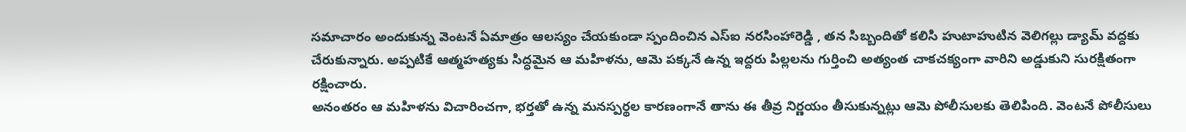సమాచారం అందుకున్న వెంటనే ఏమాత్రం ఆలస్యం చేయకుండా స్పందించిన ఎస్ఐ నరసింహారెడ్డి , తన సిబ్బందితో కలిసి హుటాహుటిన వెలిగల్లు డ్యామ్ వద్దకు చేరుకున్నారు. అప్పటికే ఆత్మహత్యకు సిద్ధమైన ఆ మహిళను, ఆమె పక్కనే ఉన్న ఇద్దరు పిల్లలను గుర్తించి అత్యంత చాకచక్యంగా వారిని అడ్డుకుని సురక్షితంగా రక్షించారు.
అనంతరం ఆ మహిళను విచారించగా, భర్తతో ఉన్న మనస్పర్థల కారణంగానే తాను ఈ తీవ్ర నిర్ణయం తీసుకున్నట్లు ఆమె పోలీసులకు తెలిపింది. వెంటనే పోలీసులు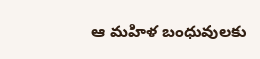ఆ మహిళ బంధువులకు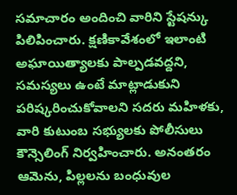సమాచారం అందించి వారిని స్టేషన్కు పిలిపించారు. క్షణికావేశంలో ఇలాంటి అఘాయిత్యాలకు పాల్పడవద్దని, సమస్యలు ఉంటే మాట్లాడుకుని పరిష్కరించుకోవాలని సదరు మహిళకు, వారి కుటుంబ సభ్యులకు పోలీసులు కౌన్సెలింగ్ నిర్వహించారు. అనంతరం ఆమెను, పిల్లలను బంధువుల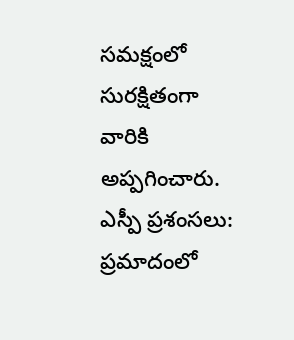సమక్షంలో సురక్షితంగా వారికి అప్పగించారు.
ఎస్పీ ప్రశంసలు:
ప్రమాదంలో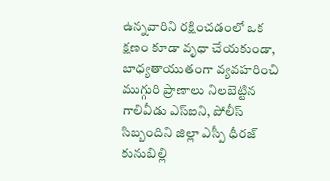ఉన్నవారిని రక్షించడంలో ఒక క్షణం కూడా వృధా చేయకుండా, బాధ్యతాయుతంగా వ్యవహరించి ముగ్గురి ప్రాణాలు నిలబెట్టిన గాలివీడు ఎస్ఐని, పోలీస్ సిబ్బందిని జిల్లా ఎస్పీ ధీరజ్ కునుబిల్లి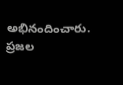అభినందించారు. ప్రజల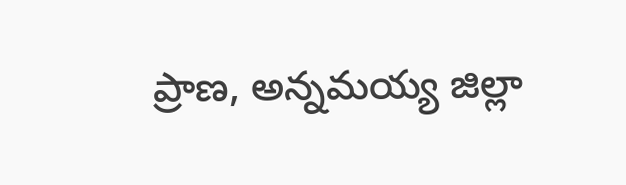ప్రాణ, అన్నమయ్య జిల్లా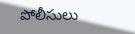పోలీసులు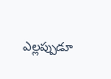ఎల్లప్పుడూ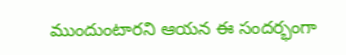ముందుంటారని ఆయన ఈ సందర్భంగా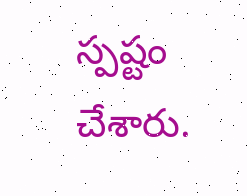స్పష్టం చేశారు.